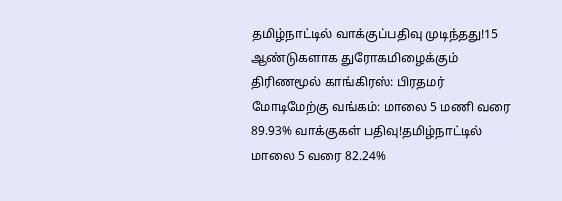தமிழ்நாட்டில் வாக்குப்பதிவு முடிந்தது!15 ஆண்டுகளாக துரோகமிழைக்கும் திரிணமூல் காங்கிரஸ்: பிரதமர் மோடிமேற்கு வங்கம்: மாலை 5 மணி வரை 89.93% வாக்குகள் பதிவு!தமிழ்நாட்டில் மாலை 5 வரை 82.24%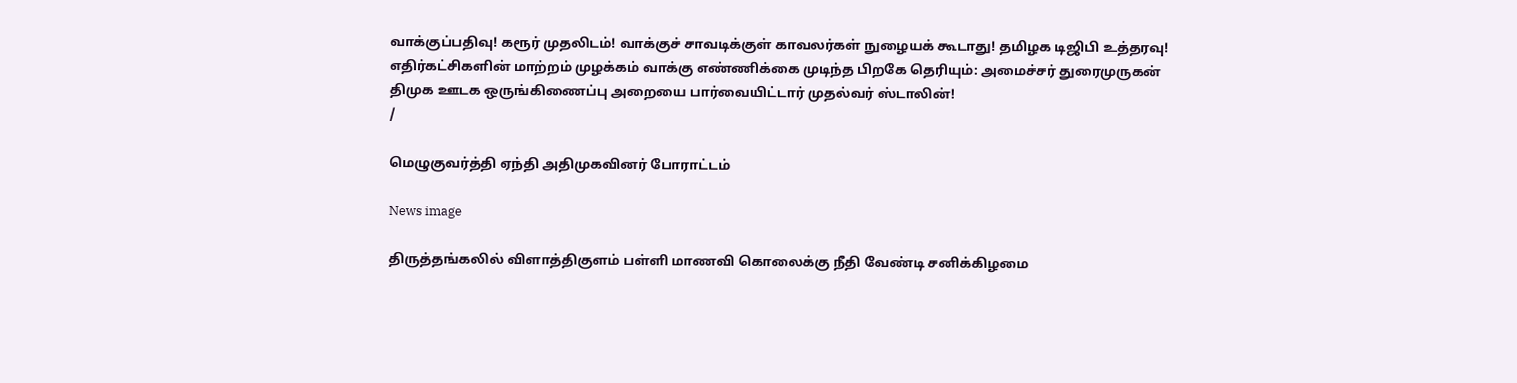வாக்குப்பதிவு! கரூர் முதலிடம்! வாக்குச் சாவடிக்குள் காவலர்கள் நுழையக் கூடாது! தமிழக டிஜிபி உத்தரவு! எதிர்கட்சிகளின் மாற்றம் முழக்கம் வாக்கு எண்ணிக்கை முடிந்த பிறகே தெரியும்: அமைச்சர் துரைமுருகன் திமுக ஊடக ஒருங்கிணைப்பு அறையை பார்வையிட்டார் முதல்வர் ஸ்டாலின்!
/

மெழுகுவர்த்தி ஏந்தி அதிமுகவினர் போராட்டம்

News image

திருத்தங்கலில் விளாத்திகுளம் பள்ளி மாணவி கொலைக்கு நீதி வேண்டி சனிக்கிழமை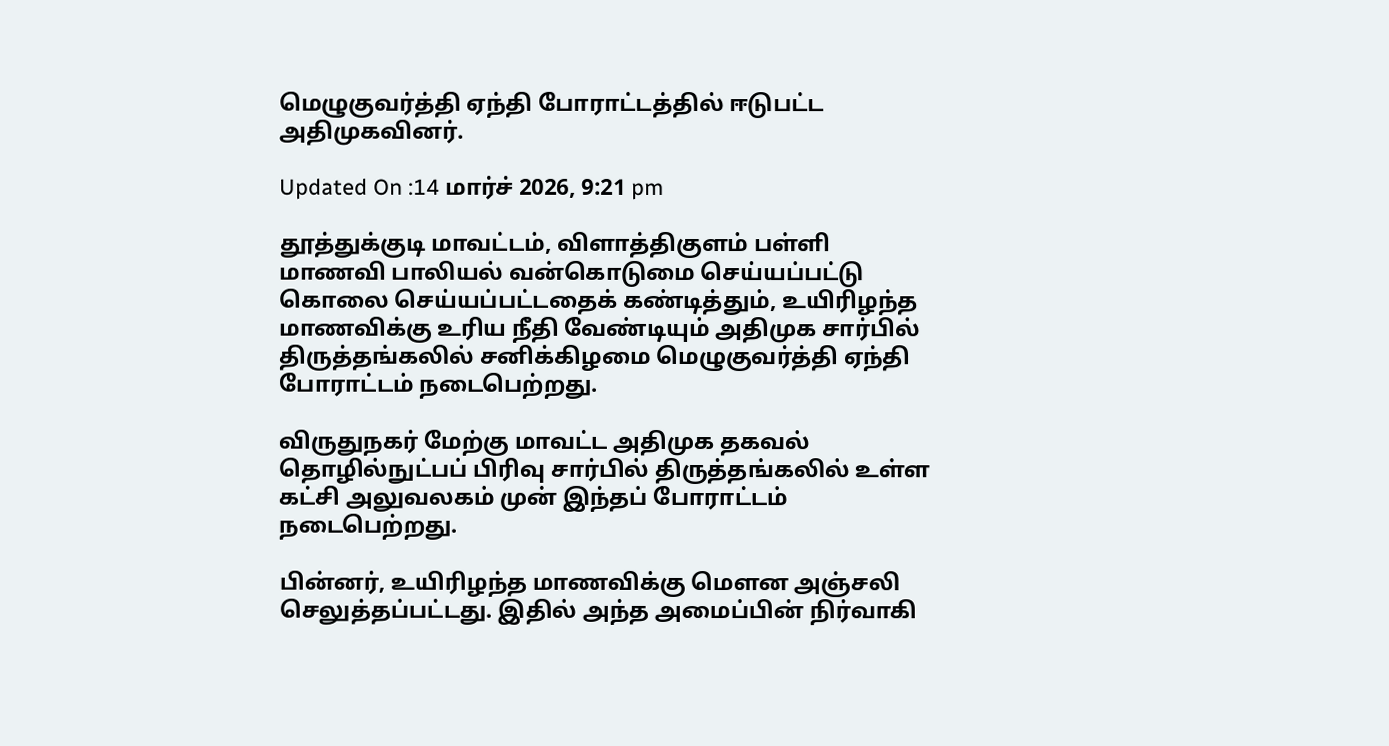மெழுகுவர்த்தி ஏந்தி போராட்டத்தில் ஈடுபட்ட அதிமுகவினர்.

Updated On :14 மார்ச் 2026, 9:21 pm

தூத்துக்குடி மாவட்டம், விளாத்திகுளம் பள்ளி மாணவி பாலியல் வன்கொடுமை செய்யப்பட்டு கொலை செய்யப்பட்டதைக் கண்டித்தும், உயிரிழந்த மாணவிக்கு உரிய நீதி வேண்டியும் அதிமுக சார்பில் திருத்தங்கலில் சனிக்கிழமை மெழுகுவர்த்தி ஏந்தி போராட்டம் நடைபெற்றது.

விருதுநகர் மேற்கு மாவட்ட அதிமுக தகவல் தொழில்நுட்பப் பிரிவு சார்பில் திருத்தங்கலில் உள்ள கட்சி அலுவலகம் முன் இந்தப் போராட்டம் நடைபெற்றது.

பின்னர், உயிரிழந்த மாணவிக்கு மெளன அஞ்சலி செலுத்தப்பட்டது. இதில் அந்த அமைப்பின் நிர்வாகி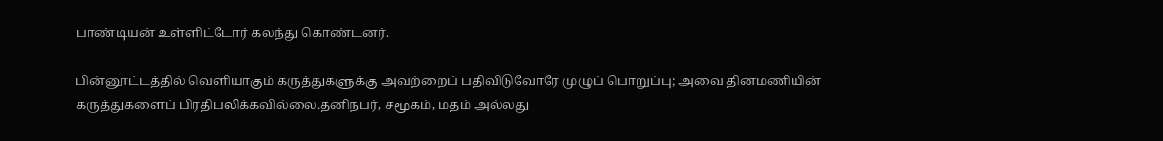பாண்டியன் உள்ளிட்டோர் கலந்து கொண்டனர்.

பின்னூட்டத்தில் வெளியாகும் கருத்துகளுக்கு அவற்றைப் பதிவிடுவோரே முழுப் பொறுப்பு; அவை தினமணியின் கருத்துகளைப் பிரதிபலிக்கவில்லை.தனிநபர், சமூகம், மதம் அல்லது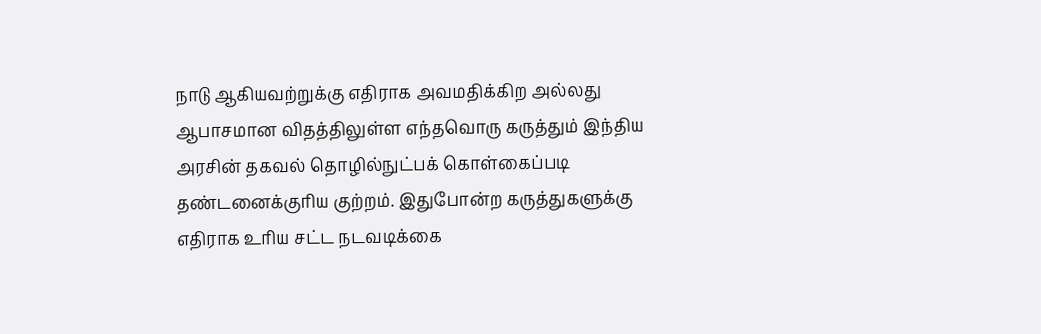நாடு ஆகியவற்றுக்கு எதிராக அவமதிக்கிற அல்லது ஆபாசமான விதத்திலுள்ள எந்தவொரு கருத்தும் இந்திய அரசின் தகவல் தொழில்நுட்பக் கொள்கைப்படி தண்டனைக்குரிய குற்றம். இதுபோன்ற கருத்துகளுக்கு எதிராக உரிய சட்ட நடவடிக்கை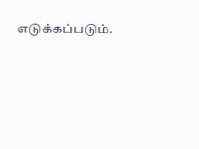எடுக்கப்படும்.